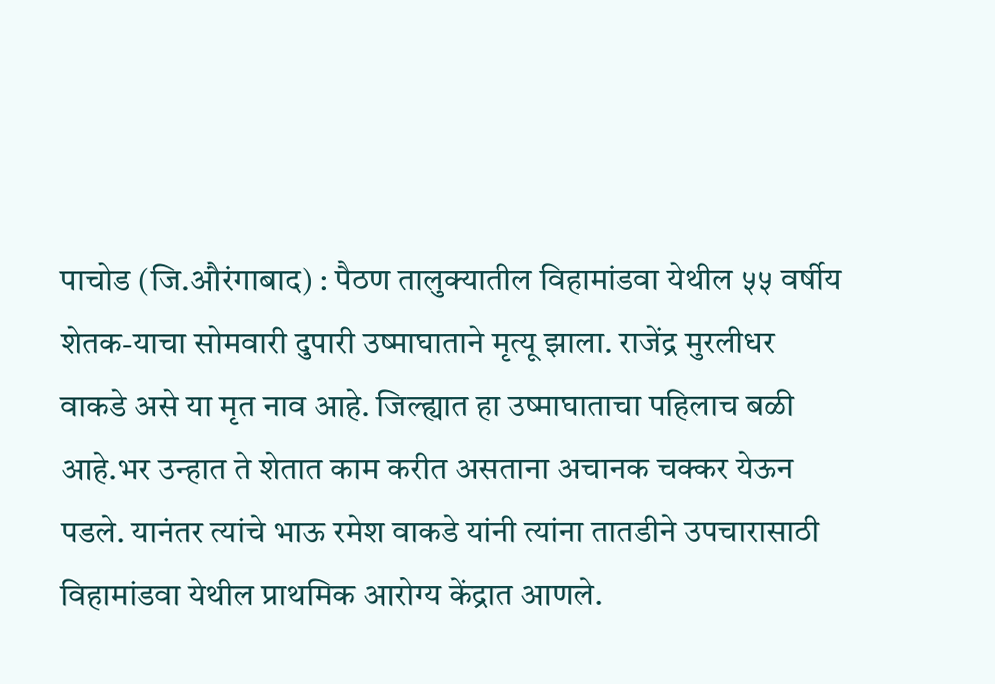पाचोड (जि.औरंगाबाद) : पैठण तालुक्यातील विहामांडवा येथील ५५ वर्षीय शेतक-याचा सोमवारी दुपारी उष्माघाताने मृत्यू झाला. राजेंद्र मुरलीधर वाकडे असे या मृत नाव आहे. जिल्ह्यात हा उष्माघाताचा पहिलाच बळी आहे.भर उन्हात ते शेतात काम करीत असताना अचानक चक्कर येऊन पडले. यानंतर त्यांचे भाऊ रमेश वाकडे यांनी त्यांना तातडीने उपचारासाठी विहामांडवा येथील प्राथमिक आरोग्य केंद्रात आणले.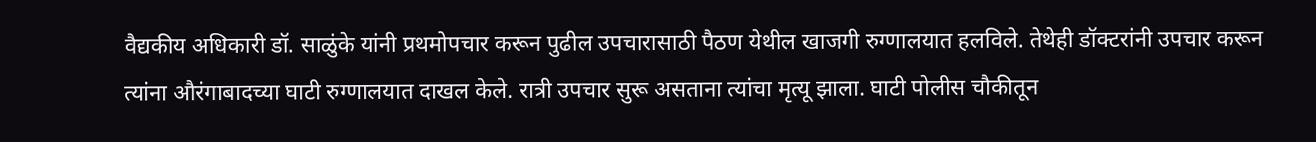वैद्यकीय अधिकारी डॉ. साळुंके यांनी प्रथमोपचार करून पुढील उपचारासाठी पैठण येथील खाजगी रुग्णालयात हलविले. तेथेही डॉक्टरांनी उपचार करून त्यांना औरंगाबादच्या घाटी रुग्णालयात दाखल केले. रात्री उपचार सुरू असताना त्यांचा मृत्यू झाला. घाटी पोलीस चौकीतून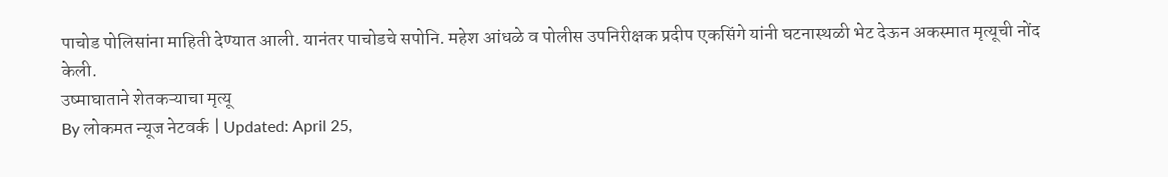पाचोड पोलिसांना माहिती देण्यात आली. यानंतर पाचोडचे सपोनि. महेश आंधळे व पोलीस उपनिरीक्षक प्रदीप एकसिंगे यांनी घटनास्थळी भेट देऊन अकस्मात मृत्यूची नोंद केली.
उष्माघाताने शेतकऱ्याचा मृत्यू
By लोकमत न्यूज नेटवर्क | Updated: April 25,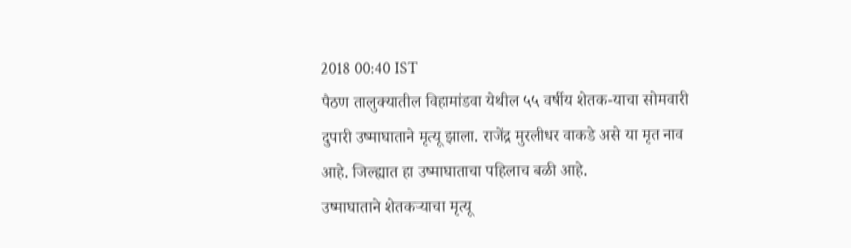2018 00:40 IST
पैठण तालुक्यातील विहामांडवा येथील ५५ वर्षीय शेतक-याचा सोमवारी दुपारी उष्माघाताने मृत्यू झाला. राजेंद्र मुरलीधर वाकडे असे या मृत नाव आहे. जिल्ह्यात हा उष्माघाताचा पहिलाच बळी आहे.
उष्माघाताने शेतकऱ्याचा मृत्यू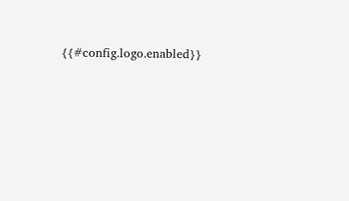{{#config.logo.enabled}}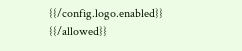{{/config.logo.enabled}}
{{/allowed}}